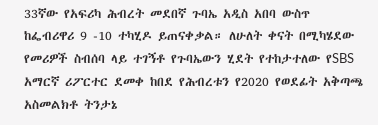33ኛው የአፍሪካ ሕብረት መደበኛ ጉባኤ አዲስ አበባ ውስጥ ከፌብሪዋሪ 9 -10 ተካሂዶ ይጠናቀቃል። ለሁለት ቀናት በሚካሄደው የመሪዎች ስብሰባ ላይ ተገኝቶ የጉባኤውን ሂደት የተከታተለው የSBS አማርኛ ሪፖርተር ደመቀ ከበደ የሕብረቱን የ2020 የወደፊት አቅጣጫ አስመልክቶ ትንታኔ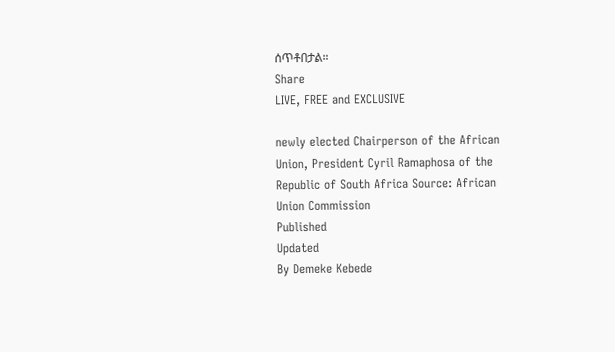ሰጥቶበታል።
Share
LIVE, FREE and EXCLUSIVE

newly elected Chairperson of the African Union, President Cyril Ramaphosa of the Republic of South Africa Source: African Union Commission
Published
Updated
By Demeke Kebede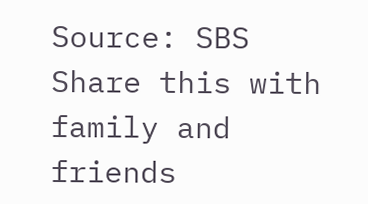Source: SBS
Share this with family and friends